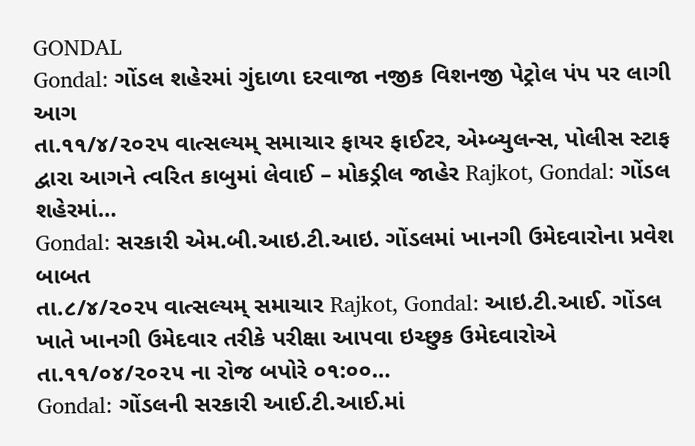GONDAL
Gondal: ગોંડલ શહેરમાં ગુંદાળા દરવાજા નજીક વિશનજી પેટ્રોલ પંપ પર લાગી આગ
તા.૧૧/૪/૨૦૨૫ વાત્સલ્યમ્ સમાચાર ફાયર ફાઈટર, એમ્બ્યુલન્સ, પોલીસ સ્ટાફ દ્વારા આગને ત્વરિત કાબુમાં લેવાઈ – મોકડ્રીલ જાહેર Rajkot, Gondal: ગોંડલ શહેરમાં…
Gondal: સરકારી એમ.બી.આઇ.ટી.આઇ. ગોંડલમાં ખાનગી ઉમેદવારોના પ્રવેશ બાબત
તા.૮/૪/૨૦૨૫ વાત્સલ્યમ્ સમાચાર Rajkot, Gondal: આઇ.ટી.આઈ. ગોંડલ ખાતે ખાનગી ઉમેદવાર તરીકે પરીક્ષા આપવા ઇચ્છુક ઉમેદવારોએ તા.૧૧/૦૪/૨૦૨૫ ના રોજ બપોરે ૦૧:૦૦…
Gondal: ગોંડલની સરકારી આઈ.ટી.આઈ.માં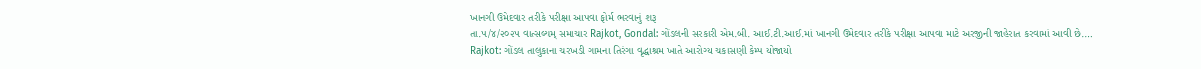ખાનગી ઉમેદવાર તરીકે પરીક્ષા આપવા ફોર્મ ભરવાનું શરૂ
તા.૫/૪/૨૦૨૫ વાત્સલ્યમ્ સમાચાર Rajkot, Gondal: ગોંડલની સરકારી એમ.બી. આઈ.ટી.આઈ.માં ખાનગી ઉમેદવાર તરીકે પરીક્ષા આપવા માટે અરજીની જાહેરાત કરવામાં આવી છે.…
Rajkot: ગોંડલ તાલુકાના ચરખડી ગામના તિરંગા વૃદ્ધાશ્રમ ખાતે આરોગ્ય ચકાસણી કેમ્પ યોજાયો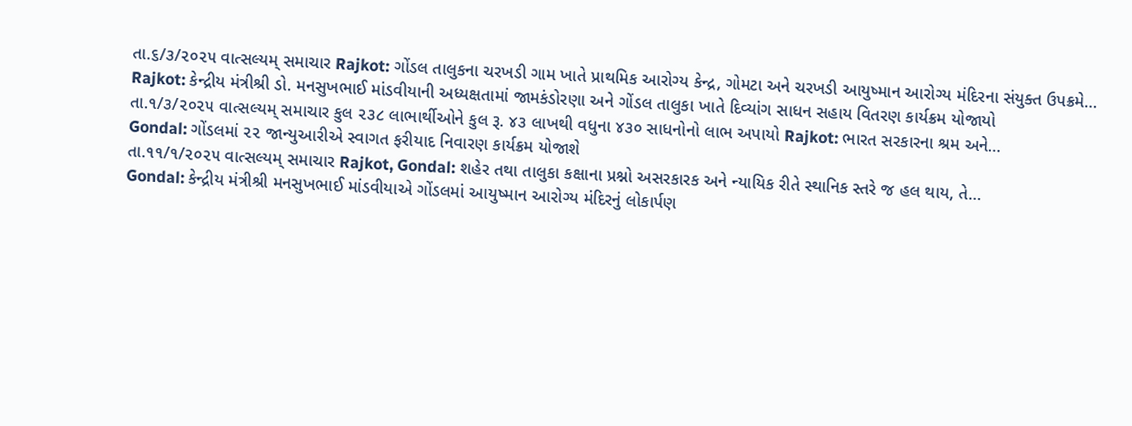તા.૬/૩/૨૦૨૫ વાત્સલ્યમ્ સમાચાર Rajkot: ગોંડલ તાલુકના ચરખડી ગામ ખાતે પ્રાથમિક આરોગ્ય કેન્દ્ર, ગોમટા અને ચરખડી આયુષ્માન આરોગ્ય મંદિરના સંયુક્ત ઉપક્રમે…
Rajkot: કેન્દ્રીય મંત્રીશ્રી ડો. મનસુખભાઈ માંડવીયાની અધ્યક્ષતામાં જામકંડોરણા અને ગોંડલ તાલુકા ખાતે દિવ્યાંગ સાધન સહાય વિતરણ કાર્યક્રમ યોજાયો
તા.૧/૩/૨૦૨૫ વાત્સલ્યમ્ સમાચાર કુલ ૨૩૮ લાભાર્થીઓને કુલ રૂ. ૪૩ લાખથી વધુના ૪૩૦ સાધનોનો લાભ અપાયો Rajkot: ભારત સરકારના શ્રમ અને…
Gondal: ગોંડલમાં ૨૨ જાન્યુઆરીએ સ્વાગત ફરીયાદ નિવારણ કાર્યક્રમ યોજાશે
તા.૧૧/૧/૨૦૨૫ વાત્સલ્યમ્ સમાચાર Rajkot, Gondal: શહેર તથા તાલુકા કક્ષાના પ્રશ્નો અસરકારક અને ન્યાયિક રીતે સ્થાનિક સ્તરે જ હલ થાય, તે…
Gondal: કેન્દ્રીય મંત્રીશ્રી મનસુખભાઈ માંડવીયાએ ગોંડલમાં આયુષ્માન આરોગ્ય મંદિરનું લોકાર્પણ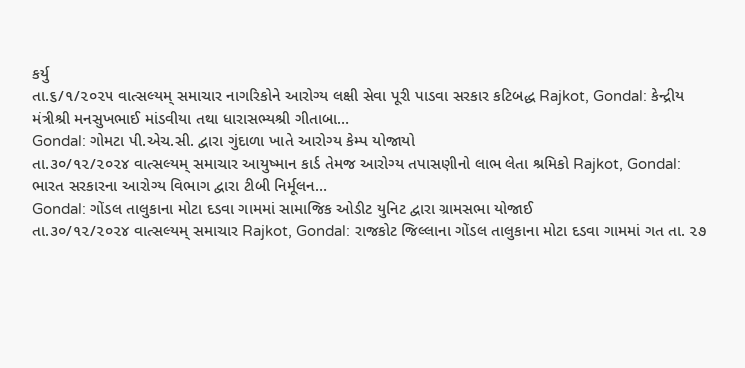કર્યુ
તા.૬/૧/૨૦૨૫ વાત્સલ્યમ્ સમાચાર નાગરિકોને આરોગ્ય લક્ષી સેવા પૂરી પાડવા સરકાર કટિબદ્ધ Rajkot, Gondal: કેન્દ્રીય મંત્રીશ્રી મનસુખભાઈ માંડવીયા તથા ધારાસભ્યશ્રી ગીતાબા…
Gondal: ગોમટા પી.એચ.સી. દ્વારા ગુંદાળા ખાતે આરોગ્ય કેમ્પ યોજાયો
તા.૩૦/૧૨/૨૦૨૪ વાત્સલ્યમ્ સમાચાર આયુષ્માન કાર્ડ તેમજ આરોગ્ય તપાસણીનો લાભ લેતા શ્રમિકો Rajkot, Gondal: ભારત સરકારના આરોગ્ય વિભાગ દ્વારા ટીબી નિર્મૂલન…
Gondal: ગોંડલ તાલુકાના મોટા દડવા ગામમાં સામાજિક ઓડીટ યુનિટ દ્વારા ગ્રામસભા યોજાઈ
તા.૩૦/૧૨/૨૦૨૪ વાત્સલ્યમ્ સમાચાર Rajkot, Gondal: રાજકોટ જિલ્લાના ગોંડલ તાલુકાના મોટા દડવા ગામમાં ગત તા. ૨૭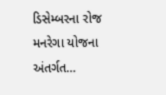ડિસેમ્બરના રોજ મનરેગા યોજના અંતર્ગત…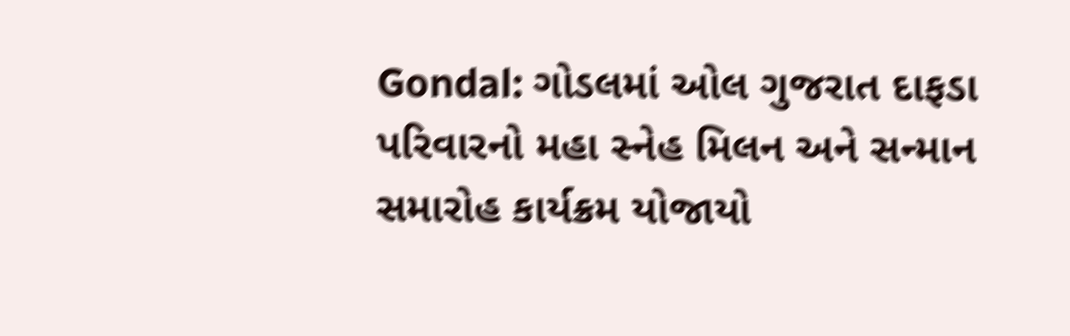Gondal: ગોડલમાં ઓલ ગુજરાત દાફડા પરિવારનો મહા સ્નેહ મિલન અને સન્માન સમારોહ કાર્યક્રમ યોજાયો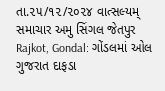તા.૨૫/૧૨/૨૦૨૪ વાત્સલ્યમ્ સમાચાર અમુ સિંગલ જેતપુર Rajkot, Gondal: ગોંડલમાં ઓલ ગુજરાત દાફડા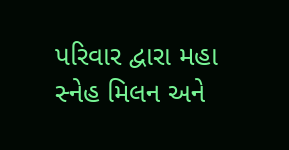પરિવાર દ્વારા મહા સ્નેહ મિલન અને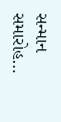સન્માન સમારોહ…